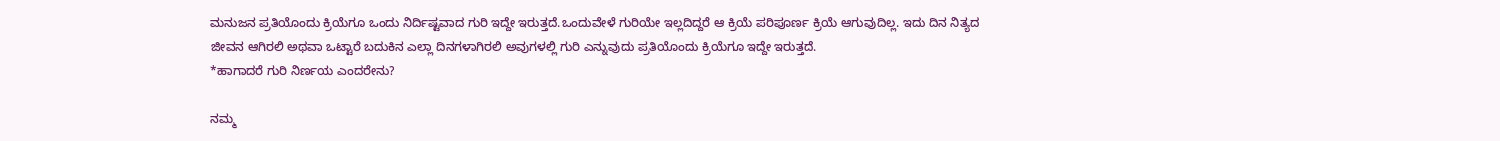ಮನುಜನ ಪ್ರತಿಯೊಂದು ಕ್ರಿಯೆಗೂ ಒಂದು ನಿರ್ದಿಷ್ಟವಾದ ಗುರಿ ಇದ್ದೇ ಇರುತ್ತದೆ.ಒಂದುವೇಳೆ ಗುರಿಯೇ ಇಲ್ಲದಿದ್ದರೆ ಆ ಕ್ರಿಯೆ ಪರಿಪೂರ್ಣ ಕ್ರಿಯೆ ಆಗುವುದಿಲ್ಲ. ಇದು ದಿನ ನಿತ್ಯದ ಜೀವನ ಆಗಿರಲಿ ಅಥವಾ ಒಟ್ಟಾರೆ ಬದುಕಿನ ಎಲ್ಲಾ ದಿನಗಳಾಗಿರಲಿ ಅವುಗಳಲ್ಲಿ ಗುರಿ ಎನ್ನುವುದು ಪ್ರತಿಯೊಂದು ಕ್ರಿಯೆಗೂ ಇದ್ದೇ ಇರುತ್ತದೆ.
*ಹಾಗಾದರೆ ಗುರಿ ನಿರ್ಣಯ ಎಂದರೇನು?

ನಮ್ಮ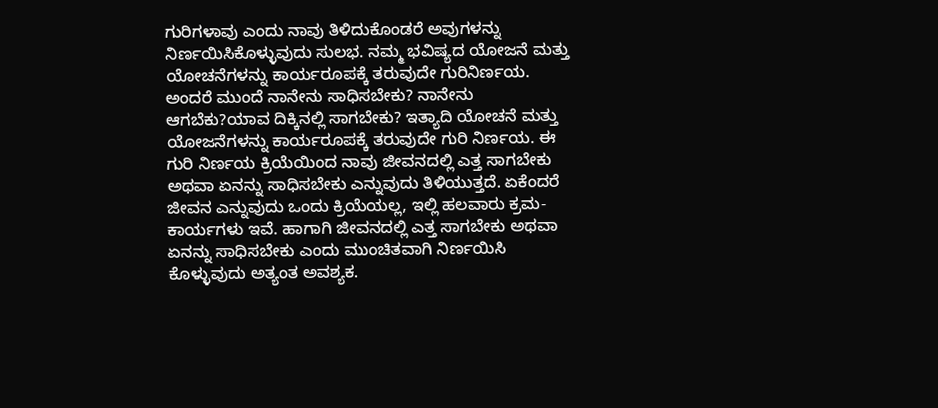ಗುರಿಗಳಾವು ಎಂದು ನಾವು ತಿಳಿದುಕೊಂಡರೆ ಅವುಗಳನ್ನು ನಿರ್ಣಯಿಸಿಕೊಳ್ಳುವುದು ಸುಲಭ. ನಮ್ಮ ಭವಿಷ್ಯದ ಯೋಜನೆ ಮತ್ತು ಯೋಚನೆಗಳನ್ನು ಕಾರ್ಯರೂಪಕ್ಕೆ ತರುವುದೇ ಗುರಿನಿರ್ಣಯ. ಅಂದರೆ ಮುಂದೆ ನಾನೇನು ಸಾಧಿಸಬೇಕು? ನಾನೇನು ಆಗಬೆಕು?ಯಾವ ದಿಕ್ಕಿನಲ್ಲಿ ಸಾಗಬೇಕು? ಇತ್ಯಾದಿ ಯೋಚನೆ ಮತ್ತು ಯೋಜನೆಗಳನ್ನು ಕಾರ್ಯರೂಪಕ್ಕೆ ತರುವುದೇ ಗುರಿ ನಿರ್ಣಯ. ಈ ಗುರಿ ನಿರ್ಣಯ ಕ್ರಿಯೆಯಿಂದ ನಾವು ಜೀವನದಲ್ಲಿ ಎತ್ತ ಸಾಗಬೇಕು ಅಥವಾ ಏನನ್ನು ಸಾಧಿಸಬೇಕು ಎನ್ನುವುದು ತಿಳಿಯುತ್ತದೆ. ಏಕೆಂದರೆ ಜೀವನ ಎನ್ನುವುದು ಒಂದು ಕ್ರಿಯೆಯಲ್ಲ, ಇಲ್ಲಿ ಹಲವಾರು ಕ್ರಮ-ಕಾರ್ಯಗಳು ಇವೆ. ಹಾಗಾಗಿ ಜೀವನದಲ್ಲಿ ಎತ್ತ ಸಾಗಬೇಕು ಅಥವಾ ಏನನ್ನು ಸಾಧಿಸಬೇಕು ಎಂದು ಮುಂಚಿತವಾಗಿ ನಿರ್ಣಯಿಸಿ ಕೊಳ್ಳುವುದು ಅತ್ಯಂತ ಅವಶ್ಯಕ.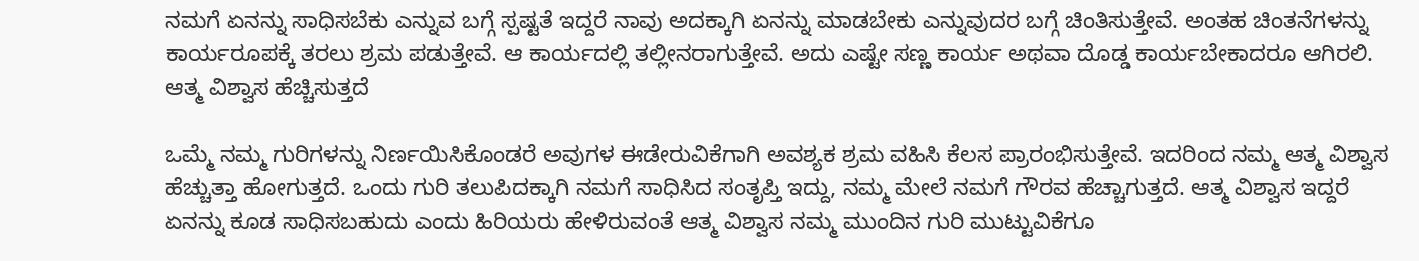ನಮಗೆ ಏನನ್ನು ಸಾಧಿಸಬೆಕು ಎನ್ನುವ ಬಗ್ಗೆ ಸ್ಪಷ್ಟತೆ ಇದ್ದರೆ ನಾವು ಅದಕ್ಕಾಗಿ ಏನನ್ನು ಮಾಡಬೇಕು ಎನ್ನುವುದರ ಬಗ್ಗೆ ಚಿಂತಿಸುತ್ತೇವೆ. ಅಂತಹ ಚಿಂತನೆಗಳನ್ನು ಕಾರ್ಯರೂಪಕ್ಕೆ ತರಲು ಶ್ರಮ ಪಡುತ್ತೇವೆ. ಆ ಕಾರ್ಯದಲ್ಲಿ ತಲ್ಲೀನರಾಗುತ್ತೇವೆ. ಅದು ಎಷ್ಟೇ ಸಣ್ಣ ಕಾರ್ಯ ಅಥವಾ ದೊಡ್ಡ ಕಾರ್ಯಬೇಕಾದರೂ ಆಗಿರಲಿ.
ಆತ್ಮ ವಿಶ್ವಾಸ ಹೆಚ್ಚಿಸುತ್ತದೆ

ಒಮ್ಮೆ ನಮ್ಮ ಗುರಿಗಳನ್ನು ನಿರ್ಣಯಿಸಿಕೊಂಡರೆ ಅವುಗಳ ಈಡೇರುವಿಕೆಗಾಗಿ ಅವಶ್ಯಕ ಶ್ರಮ ವಹಿಸಿ ಕೆಲಸ ಪ್ರಾರಂಭಿಸುತ್ತೇವೆ. ಇದರಿಂದ ನಮ್ಮ ಆತ್ಮ ವಿಶ್ವಾಸ ಹೆಚ್ಚುತ್ತಾ ಹೋಗುತ್ತದೆ. ಒಂದು ಗುರಿ ತಲುಪಿದಕ್ಕಾಗಿ ನಮಗೆ ಸಾಧಿಸಿದ ಸಂತೃಪ್ತಿ ಇದ್ದು, ನಮ್ಮ ಮೇಲೆ ನಮಗೆ ಗೌರವ ಹೆಚ್ಚಾಗುತ್ತದೆ. ಆತ್ಮ ವಿಶ್ವಾಸ ಇದ್ದರೆ ಏನನ್ನು ಕೂಡ ಸಾಧಿಸಬಹುದು ಎಂದು ಹಿರಿಯರು ಹೇಳಿರುವಂತೆ ಆತ್ಮ ವಿಶ್ವಾಸ ನಮ್ಮ ಮುಂದಿನ ಗುರಿ ಮುಟ್ಟುವಿಕೆಗೂ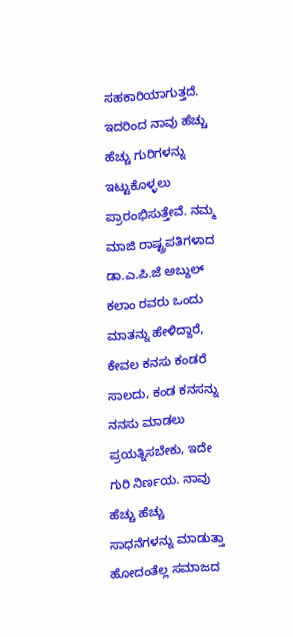ಸಹಕಾರಿಯಾಗುತ್ತದೆ. ಇದರಿಂದ ನಾವು ಹೆಚ್ಚು ಹೆಚ್ಚು ಗುರಿಗಳನ್ನು ಇಟ್ಟುಕೊಳ್ಳಲು ಪ್ರಾರಂಭಿಸುತ್ತೇವೆ. ನಮ್ಮ ಮಾಜಿ ರಾಷ್ಟ್ರಪತಿಗಳಾದ ಡಾ.ಎ.ಪಿ.ಜೆ ಅಬ್ದುಲ್ ಕಲಾಂ ರವರು ಒಂದು ಮಾತನ್ನು ಹೇಳಿದ್ದಾರೆ, ಕೇವಲ ಕನಸು ಕಂಡರೆ ಸಾಲದು, ಕಂಡ ಕನಸನ್ನು ನನಸು ಮಾಡಲು ಪ್ರಯತ್ನಿಸಬೇಕು, ಇದೇ ಗುರಿ ನಿರ್ಣಯ. ನಾವು ಹೆಚ್ಚು ಹೆಚ್ಚು ಸಾಧನೆಗಳನ್ನು ಮಾಡುತ್ತಾ ಹೋದಂತೆಲ್ಲ ಸಮಾಜದ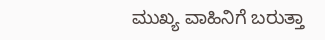ಮುಖ್ಯ ವಾಹಿನಿಗೆ ಬರುತ್ತಾ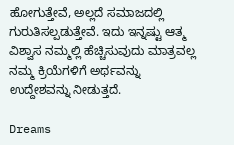ಹೋಗುತ್ತೇವೆ, ಅಲ್ಲದೆ ಸಮಾಜದಲ್ಲಿ ಗುರುತಿಸಲ್ಪಡುತ್ತೇವೆ. ಇದು ಇನ್ನಷ್ಟು ಆತ್ಮ ವಿಶ್ವಾಸ ನಮ್ಮಲ್ಲಿ ಹೆಚ್ಚಿಸುವುದು ಮಾತ್ರವಲ್ಲ ನಮ್ಮ ಕ್ರಿಯೆಗಳಿಗೆ ಅರ್ಥವನ್ನು ಉದ್ದೇಶವನ್ನು ನೀಡುತ್ತದೆ.

Dreams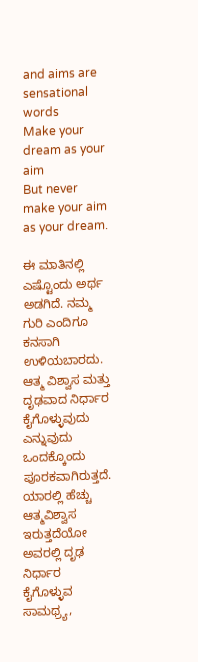and aims are sensational words
Make your dream as your aim
But never make your aim as your dream.

ಈ ಮಾತಿನಲ್ಲಿ ಎಷ್ಟೊಂದು ಅರ್ಥ ಅಡಗಿದೆ. ನಮ್ಮ ಗುರಿ ಎಂದಿಗೂ ಕನಸಾಗಿ ಉಳಿಯಬಾರದು.
ಆತ್ಮ ವಿಶ್ವಾಸ ಮತ್ತು ದೃಢವಾದ ನಿರ್ಧಾರ ಕೈಗೊಳ್ಳುವುದು ಎನ್ನುವುದು ಒಂದಕ್ಕೊಂದು ಪೂರಕವಾಗಿರುತ್ತದೆ. ಯಾರಲ್ಲಿ ಹೆಚ್ಚು ಆತ್ಮವಿಶ್ವಾಸ ಇರುತ್ತದೆಯೋ ಅವರಲ್ಲಿ ದೃಢ ನಿರ್ಧಾರ ಕೈಗೊಳ್ಳುವ ಸಾಮಥ್ರ್ಯ,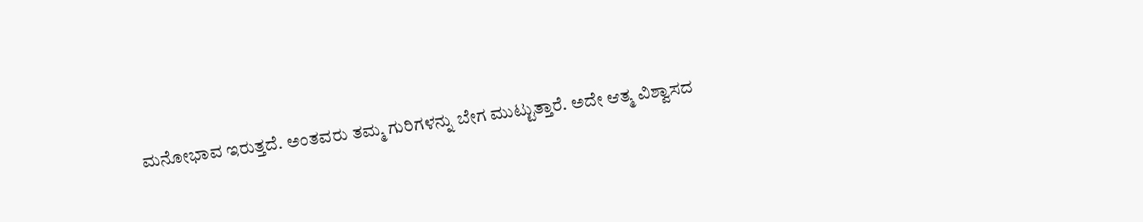ಮನೋಭಾವ ಇರುತ್ತದೆ. ಅಂತವರು ತಮ್ಮ ಗುರಿಗಳನ್ನು ಬೇಗ ಮುಟ್ಟುತ್ತಾರೆ. ಅದೇ ಆತ್ಮ ವಿಶ್ವಾಸದ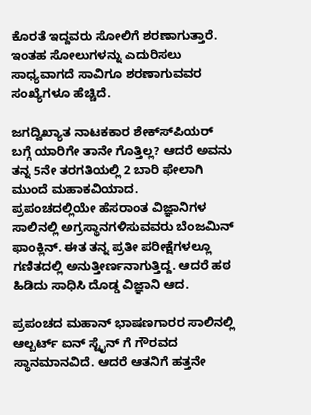ಕೊರತೆ ಇದ್ದವರು ಸೋಲಿಗೆ ಶರಣಾಗುತ್ತಾರೆ. ಇಂತಹ ಸೋಲುಗಳನ್ನು ಎದುರಿಸಲು ಸಾಧ್ಯವಾಗದೆ ಸಾವಿಗೂ ಶರಣಾಗುವವರ ಸಂಖ್ಯೆಗಳೂ ಹೆಚ್ಚಿದೆ.

ಜಗದ್ವಿಖ್ಯಾತ ನಾಟಕಕಾರ ಶೇಕ್ಸ್‍ಪಿಯರ್ ಬಗ್ಗೆ ಯಾರಿಗೇ ತಾನೇ ಗೊತ್ತಿಲ್ಲ? ಆದರೆ ಅವನು ತನ್ನ 5ನೇ ತರಗತಿಯಲ್ಲಿ 2 ಬಾರಿ ಫೇಲಾಗಿ ಮುಂದೆ ಮಹಾಕವಿಯಾದ.
ಪ್ರಪಂಚದಲ್ಲಿಯೇ ಹೆಸರಾಂತ ವಿಜ್ಞಾನಿಗಳ ಸಾಲಿನಲ್ಲಿ ಅಗ್ರಸ್ಥಾನಗಳಿಸುವವರು ಬೆಂಜಮಿನ್ ಫಾಂಕ್ಲಿನ್. ಈತ ತನ್ನ ಪ್ರತೀ ಪರೀಕ್ಷೆಗಳಲ್ಲೂ ಗಣಿತದಲ್ಲಿ ಅನುತ್ತೀರ್ಣನಾಗುತ್ತಿದ್ದ. ಆದರೆ ಹಠ ಹಿಡಿದು ಸಾಧಿಸಿ ದೊಡ್ಡ ವಿಜ್ಞಾನಿ ಆದ.

ಪ್ರಪಂಚದ ಮಹಾನ್ ಭಾಷಣಗಾರರ ಸಾಲಿನಲ್ಲಿ ಆಲ್ಬರ್ಟ್ ಐನ್ ಸ್ಟೈನ್ ಗೆ ಗೌರವದ ಸ್ಥಾನಮಾನವಿದೆ. ಆದರೆ ಆತನಿಗೆ ಹತ್ತನೇ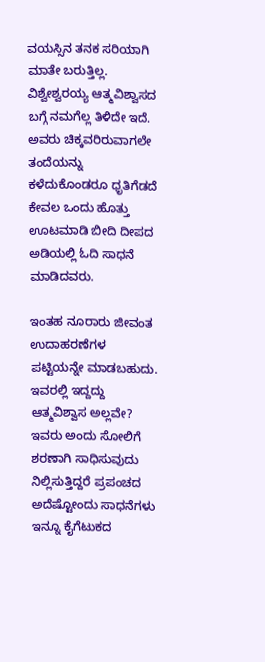ವಯಸ್ಸಿನ ತನಕ ಸರಿಯಾಗಿ ಮಾತೇ ಬರುತ್ತಿಲ್ಲ.
ವಿಶ್ವೇಶ್ವರಯ್ಯ ಆತ್ಮವಿಶ್ವಾಸದ ಬಗ್ಗೆ ನಮಗೆಲ್ಲ ತಿಳಿದೇ ಇದೆ. ಅವರು ಚಿಕ್ಕವರಿರುವಾಗಲೇ ತಂದೆಯನ್ನು ಕಳೆದುಕೊಂಡರೂ ಧೃತಿಗೆಡದೆ ಕೇವಲ ಒಂದು ಹೊತ್ತು ಊಟಮಾಡಿ ಬೀದಿ ದೀಪದ ಅಡಿಯಲ್ಲಿ ಓದಿ ಸಾಧನೆ ಮಾಡಿದವರು.

ಇಂತಹ ನೂರಾರು ಜೀವಂತ ಉದಾಹರಣೆಗಳ ಪಟ್ಟಿಯನ್ನೇ ಮಾಡಬಹುದು. ಇವರಲ್ಲಿ ಇದ್ದದ್ದು ಆತ್ಮವಿಶ್ವಾಸ ಅಲ್ಲವೇ? ಇವರು ಅಂದು ಸೋಲಿಗೆ ಶರಣಾಗಿ ಸಾಧಿಸುವುದು ನಿಲ್ಲಿಸುತ್ತಿದ್ದರೆ ಪ್ರಪಂಚದ ಅದೆಷ್ಟೋಂದು ಸಾಧನೆಗಳು ಇನ್ನೂ ಕೈಗೆಟುಕದ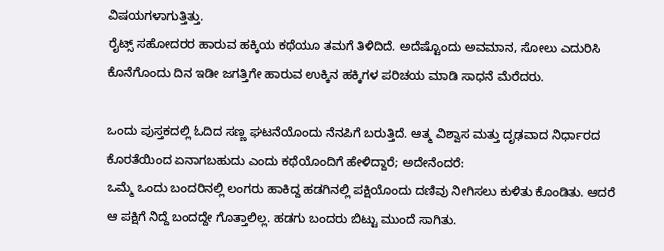ವಿಷಯಗಳಾಗುತ್ತಿತ್ತು.
ರೈಟ್ಸ್ ಸಹೋದರರ ಹಾರುವ ಹಕ್ಕಿಯ ಕಥೆಯೂ ತಮಗೆ ತಿಳಿದಿದೆ. ಅದೆಷ್ಟೊಂದು ಅವಮಾನ, ಸೋಲು ಎದುರಿಸಿ ಕೊನೆಗೊಂದು ದಿನ ಇಡೀ ಜಗತ್ತಿಗೇ ಹಾರುವ ಉಕ್ಕಿನ ಹಕ್ಕಿಗಳ ಪರಿಚಯ ಮಾಡಿ ಸಾಧನೆ ಮೆರೆದರು.

ಒಂದು ಪುಸ್ತಕದಲ್ಲಿ ಓದಿದ ಸಣ್ಣ ಘಟನೆಯೊಂದು ನೆನಪಿಗೆ ಬರುತ್ತಿದೆ. ಆತ್ಮ ವಿಶ್ವಾಸ ಮತ್ತು ದೃಢವಾದ ನಿರ್ಧಾರದ ಕೊರತೆಯಿಂದ ಏನಾಗಬಹುದು ಎಂದು ಕಥೆಯೊಂದಿಗೆ ಹೇಳಿದ್ದಾರೆ; ಅದೇನೆಂದರೆ:
ಒಮ್ಮೆ ಒಂದು ಬಂದರಿನಲ್ಲಿ ಲಂಗರು ಹಾಕಿದ್ದ ಹಡಗಿನಲ್ಲಿ ಪಕ್ಷಿಯೊಂದು ದಣಿವು ನೀಗಿಸಲು ಕುಳಿತು ಕೊಂಡಿತು. ಆದರೆ ಆ ಪಕ್ಷಿಗೆ ನಿದ್ದೆ ಬಂದದ್ದೇ ಗೊತ್ತಾಲಿಲ್ಲ. ಹಡಗು ಬಂದರು ಬಿಟ್ಟು ಮುಂದೆ ಸಾಗಿತು.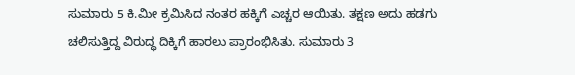ಸುಮಾರು 5 ಕಿ.ಮೀ ಕ್ರಮಿಸಿದ ನಂತರ ಹಕ್ಕಿಗೆ ಎಚ್ಚರ ಆಯಿತು. ತಕ್ಷಣ ಅದು ಹಡಗು ಚಲಿಸುತ್ತಿದ್ದ ವಿರುದ್ಧ ದಿಕ್ಕಿಗೆ ಹಾರಲು ಪ್ರಾರಂಭಿಸಿತು. ಸುಮಾರು 3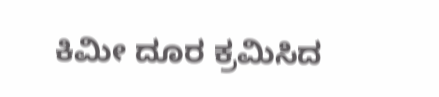ಕಿಮೀ ದೂರ ಕ್ರಮಿಸಿದ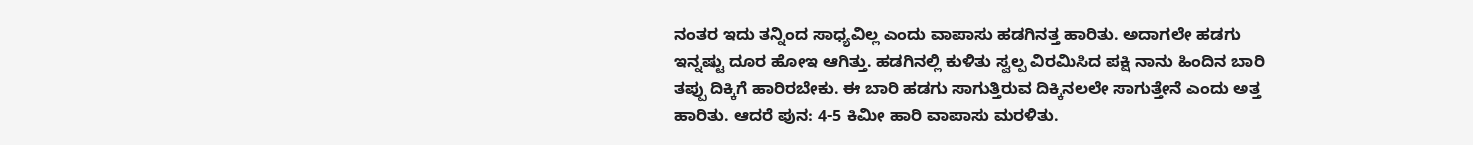ನಂತರ ಇದು ತನ್ನಿಂದ ಸಾಧ್ಯವಿಲ್ಲ ಎಂದು ವಾಪಾಸು ಹಡಗಿನತ್ತ ಹಾರಿತು. ಅದಾಗಲೇ ಹಡಗು ಇನ್ನಷ್ಟು ದೂರ ಹೋಇ ಆಗಿತ್ತು. ಹಡಗಿನಲ್ಲಿ ಕುಳಿತು ಸ್ವಲ್ಪ ವಿರಮಿಸಿದ ಪಕ್ಷಿ ನಾನು ಹಿಂದಿನ ಬಾರಿ ತಪ್ಪು ದಿಕ್ಕಿಗೆ ಹಾರಿರಬೇಕು. ಈ ಬಾರಿ ಹಡಗು ಸಾಗುತ್ತಿರುವ ದಿಕ್ಕಿನಲಲೇ ಸಾಗುತ್ತೇನೆ ಎಂದು ಅತ್ತ ಹಾರಿತು. ಆದರೆ ಪುನ: 4-5 ಕಿಮೀ ಹಾರಿ ವಾಪಾಸು ಮರಳಿತು.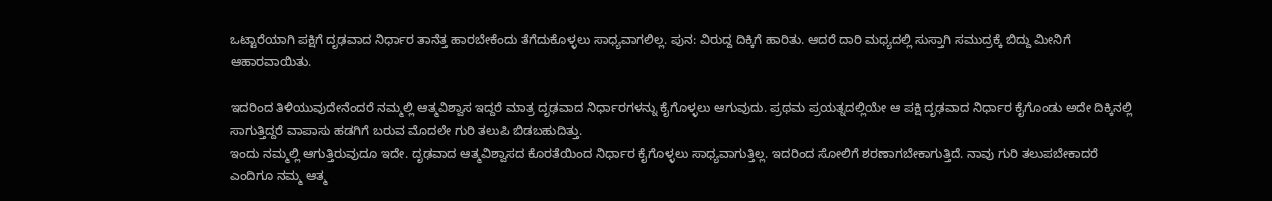ಒಟ್ಟಾರೆಯಾಗಿ ಪಕ್ಷಿಗೆ ದೃಢವಾದ ನಿರ್ಧಾರ ತಾನೆತ್ತ ಹಾರಬೇಕೆಂದು ತೆಗೆದುಕೊಳ್ಳಲು ಸಾಧ್ಯವಾಗಲಿಲ್ಲ. ಪುನ: ವಿರುದ್ದ ದಿಕ್ಕಿಗೆ ಹಾರಿತು. ಆದರೆ ದಾರಿ ಮಧ್ಯದಲ್ಲಿ ಸುಸ್ತಾಗಿ ಸಮುದ್ರಕ್ಕೆ ಬಿದ್ದು ಮೀನಿಗೆ ಆಹಾರವಾಯಿತು.

ಇದರಿಂದ ತಿಳಿಯುವುದೇನೆಂದರೆ ನಮ್ಮಲ್ಲಿ ಆತ್ಮವಿಶ್ವಾಸ ಇದ್ದರೆ ಮಾತ್ರ ದೃಢವಾದ ನಿರ್ಧಾರಗಳನ್ನು ಕೈಗೊಳ್ಳಲು ಆಗುವುದು. ಪ್ರಥಮ ಪ್ರಯತ್ನದಲ್ಲಿಯೇ ಆ ಪಕ್ಷಿ ದೃಢವಾದ ನಿರ್ಧಾರ ಕೈಗೊಂಡು ಅದೇ ದಿಕ್ಕಿನಲ್ಲಿ ಸಾಗುತ್ತಿದ್ದರೆ ವಾಪಾಸು ಹಡಗಿಗೆ ಬರುವ ಮೊದಲೇ ಗುರಿ ತಲುಪಿ ಬಿಡಬಹುದಿತ್ತು.
ಇಂದು ನಮ್ಮಲ್ಲಿ ಆಗುತ್ತಿರುವುದೂ ಇದೇ. ದೃಢವಾದ ಆತ್ಮವಿಶ್ವಾಸದ ಕೊರತೆಯಿಂದ ನಿರ್ಧಾರ ಕೈಗೊಳ್ಳಲು ಸಾಧ್ಯವಾಗುತ್ತಿಲ್ಲ. ಇದರಿಂದ ಸೋಲಿಗೆ ಶರಣಾಗಬೇಕಾಗುತ್ತಿದೆ. ನಾವು ಗುರಿ ತಲುಪಬೇಕಾದರೆ ಎಂದಿಗೂ ನಮ್ಮ ಆತ್ಮ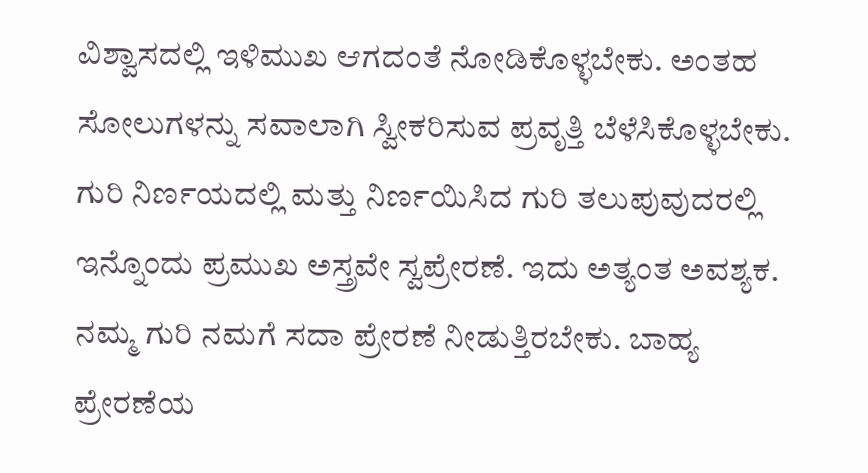ವಿಶ್ವಾಸದಲ್ಲಿ ಇಳಿಮುಖ ಆಗದಂತೆ ನೋಡಿಕೊಳ್ಳಬೇಕು. ಅಂತಹ ಸೋಲುಗಳನ್ನು ಸವಾಲಾಗಿ ಸ್ವೀಕರಿಸುವ ಪ್ರವೃತ್ತಿ ಬೆಳೆಸಿಕೊಳ್ಳಬೇಕು.
ಗುರಿ ನಿರ್ಣಯದಲ್ಲಿ ಮತ್ತು ನಿರ್ಣಯಿಸಿದ ಗುರಿ ತಲುಪುವುದರಲ್ಲಿ ಇನ್ನೊಂದು ಪ್ರಮುಖ ಅಸ್ತ್ರವೇ ಸ್ವಪ್ರೇರಣೆ. ಇದು ಅತ್ಯಂತ ಅವಶ್ಯಕ. ನಮ್ಮ ಗುರಿ ನಮಗೆ ಸದಾ ಪ್ರೇರಣೆ ನೀಡುತ್ತಿರಬೇಕು. ಬಾಹ್ಯ ಪ್ರೇರಣೆಯ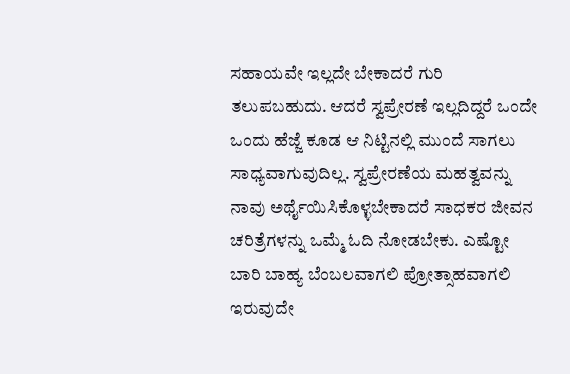ಸಹಾಯವೇ ಇಲ್ಲದೇ ಬೇಕಾದರೆ ಗುರಿ ತಲುಪಬಹುದು. ಆದರೆ ಸ್ವಪ್ರೇರಣೆ ಇಲ್ಲದಿದ್ದರೆ ಒಂದೇ ಒಂದು ಹೆಜ್ಜೆ ಕೂಡ ಆ ನಿಟ್ಟಿನಲ್ಲಿ ಮುಂದೆ ಸಾಗಲು ಸಾಧ್ಯವಾಗುವುದಿಲ್ಲ. ಸ್ವಪ್ರೇರಣೆಯ ಮಹತ್ವವನ್ನು ನಾವು ಅರ್ಥೈಯಿಸಿಕೊಳ್ಳಬೇಕಾದರೆ ಸಾಧಕರ ಜೀವನ ಚರಿತ್ರೆಗಳನ್ನು ಒಮ್ಮೆ ಓದಿ ನೋಡಬೇಕು. ಎಷ್ಟೋ ಬಾರಿ ಬಾಹ್ಯ ಬೆಂಬಲವಾಗಲಿ ಪ್ರೋತ್ಸಾಹವಾಗಲಿ ಇರುವುದೇ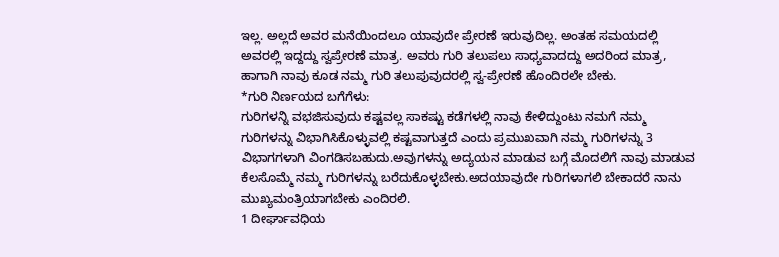ಇಲ್ಲ. ಅಲ್ಲದೆ ಅವರ ಮನೆಯಿಂದಲೂ ಯಾವುದೇ ಪ್ರೇರಣೆ ಇರುವುದಿಲ್ಲ. ಅಂತಹ ಸಮಯದಲ್ಲಿ ಅವರಲ್ಲಿ ಇದ್ದದ್ದು ಸ್ವಪ್ರೇರಣೆ ಮಾತ್ರ. ಅವರು ಗುರಿ ತಲುಪಲು ಸಾಧ್ಯವಾದದ್ದು ಅದರಿಂದ ಮಾತ್ರ, ಹಾಗಾಗಿ ನಾವು ಕೂಡ ನಮ್ಮ ಗುರಿ ತಲುಪುವುದರಲ್ಲಿ ಸ್ವ-ಪ್ರೇರಣೆ ಹೊಂದಿರಲೇ ಬೇಕು.
*ಗುರಿ ನಿರ್ಣಯದ ಬಗೆಗೆಳು:
ಗುರಿಗಳನ್ನಿ ವಭಜಿಸುವುದು ಕಷ್ಟವಲ್ಲ ಸಾಕಷ್ಟು ಕಡೆಗಳಲ್ಲಿ ನಾವು ಕೇಳಿದ್ದುಂಟು ನಮಗೆ ನಮ್ಮ ಗುರಿಗಳನ್ನು ವಿಭಾಗಿಸಿಕೊಳ್ಳುವಲ್ಲಿ ಕಷ್ಟವಾಗುತ್ತದೆ ಎಂದು ಪ್ರಮುಖವಾಗಿ ನಮ್ಮ ಗುರಿಗಳನ್ನು 3 ವಿಭಾಗಗಳಾಗಿ ವಿಂಗಡಿಸಬಹುದು.ಅವುಗಳನ್ನು ಅದ್ಯಯನ ಮಾಡುವ ಬಗ್ಗೆ ಮೊದಲಿಗೆ ನಾವು ಮಾಡುವ ಕೆಲಸೊಮ್ಮೆ ನಮ್ಮ ಗುರಿಗಳನ್ನು ಬರೆದುಕೊಳ್ಳಬೇಕು.ಅದಯಾವುದೇ ಗುರಿಗಳಾಗಲಿ ಬೇಕಾದರೆ ನಾನು ಮುಖ್ಯಮಂತ್ರಿಯಾಗಬೇಕು ಎಂದಿರಲಿ.
1 ದೀರ್ಘಾವಧಿಯ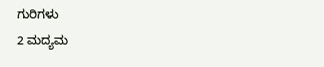ಗುರಿಗಳು
2 ಮದ್ಯಮ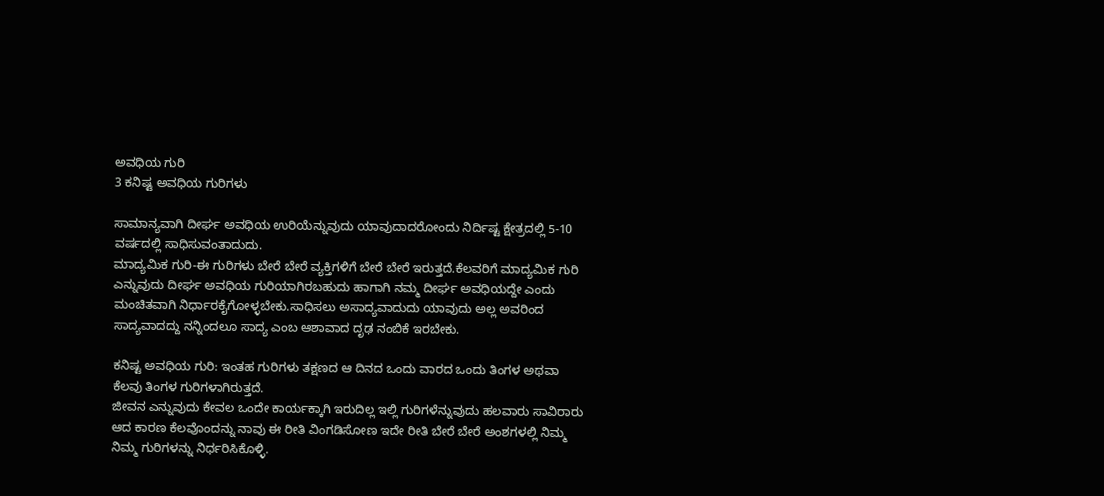ಅವಧಿಯ ಗುರಿ
3 ಕನಿಷ್ಟ ಅವಧಿಯ ಗುರಿಗಳು

ಸಾಮಾನ್ಯವಾಗಿ ದೀರ್ಘ ಅವಧಿಯ ಉರಿಯೆನ್ನುವುದು ಯಾವುದಾದರೋಂದು ನಿರ್ದಿಷ್ಟ ಕ್ಷೇತ್ರದಲ್ಲಿ 5-10 ವರ್ಷದಲ್ಲಿ ಸಾಧಿಸುವಂತಾದುದು.
ಮಾದ್ಯಮಿಕ ಗುರಿ-ಈ ಗುರಿಗಳು ಬೇರೆ ಬೇರೆ ವ್ಯಕ್ತಿಗಳಿಗೆ ಬೇರೆ ಬೇರೆ ಇರುತ್ತದೆ.ಕೆಲವರಿಗೆ ಮಾದ್ಯಮಿಕ ಗುರಿ ಎನ್ನುವುದು ದೀರ್ಘ ಅವಧಿಯ ಗುರಿಯಾಗಿರಬಹುದು ಹಾಗಾಗಿ ನಮ್ಮ ದೀರ್ಘ ಅವಧಿಯದ್ದೇ ಎಂದು ಮಂಚಿತವಾಗಿ ನಿರ್ಧಾರಕೈಗೋಳ್ಳಬೇಕು.ಸಾಧಿಸಲು ಅಸಾದ್ಯವಾದುದು ಯಾವುದು ಅಲ್ಲ ಅವರಿಂದ ಸಾದ್ಯವಾದದ್ದು ನನ್ನಿಂದಲೂ ಸಾದ್ಯ ಎಂಬ ಆಶಾವಾದ ದೃಢ ನಂಬಿಕೆ ಇರಬೇಕು.

ಕನಿಷ್ಟ ಅವಧಿಯ ಗುರಿ: ಇಂತಹ ಗುರಿಗಳು ತಕ್ಷಣದ ಆ ದಿನದ ಒಂದು ವಾರದ ಒಂದು ತಿಂಗಳ ಅಥವಾ ಕೆಲವು ತಿಂಗಳ ಗುರಿಗಳಾಗಿರುತ್ತದೆ.
ಜೀವನ ಎನ್ನುವುದು ಕೇವಲ ಒಂದೇ ಕಾರ್ಯಕ್ಕಾಗಿ ಇರುದಿಲ್ಲ ಇಲ್ಲಿ ಗುರಿಗಳೆನ್ನುವುದು ಹಲವಾರು ಸಾವಿರಾರು ಆದ ಕಾರಣ ಕೆಲವೊಂದನ್ನು ನಾವು ಈ ರೀತಿ ವಿಂಗಡಿಸೋಣ ಇದೇ ರೀತಿ ಬೇರೆ ಬೇರೆ ಅಂಶಗಳಲ್ಲಿ ನಿಮ್ಮ ನಿಮ್ಮ ಗುರಿಗಳನ್ನು ನಿರ್ಧರಿಸಿಕೊಳ್ಳಿ.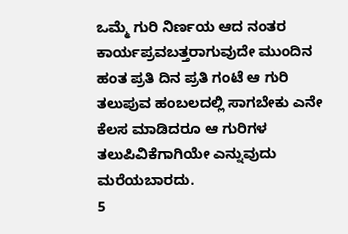ಒಮ್ಮೆ ಗುರಿ ನಿರ್ಣಯ ಆದ ನಂತರ ಕಾರ್ಯಪ್ರವಬತ್ತರಾಗುವುದೇ ಮುಂದಿನ ಹಂತ ಪ್ರತಿ ದಿನ ಪ್ರತಿ ಗಂಟೆ ಆ ಗುರಿ ತಲುಪುವ ಹಂಬಲದಲ್ಲಿ ಸಾಗಬೇಕು ಎನೇ ಕೆಲಸ ಮಾಡಿದರೂ ಆ ಗುರಿಗಳ ತಲುಪಿವಿಕೆಗಾಗಿಯೇ ಎನ್ನುವುದು ಮರೆಯಬಾರದು.
5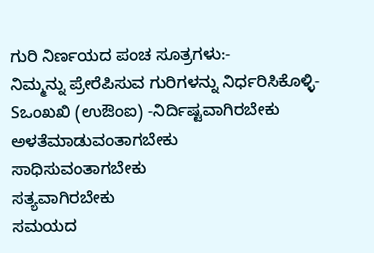ಗುರಿ ನಿರ್ಣಯದ ಪಂಚ ಸೂತ್ರಗಳು:-
ನಿಮ್ಮನ್ನು ಪ್ರೇರೆಪಿಸುವ ಗುರಿಗಳನ್ನು ನಿರ್ಧರಿಸಿಕೊಳ್ಳಿ-
Sಒಂಖಖಿ (ಉಔಂಐ) -ನಿರ್ದಿಷ್ಟವಾಗಿರಬೇಕು
ಅಳತೆಮಾಡುವಂತಾಗಬೇಕು
ಸಾಧಿಸುವಂತಾಗಬೇಕು
ಸತ್ಯವಾಗಿರಬೇಕು
ಸಮಯದ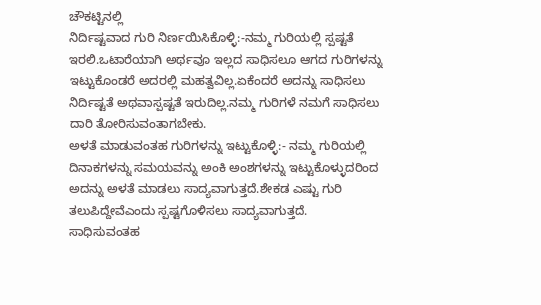ಚೌಕಟ್ಟಿನಲ್ಲಿ
ನಿರ್ದಿಷ್ಟವಾದ ಗುರಿ ನಿರ್ಣಯಿಸಿಕೊಳ್ಳಿ:-ನಮ್ಮ ಗುರಿಯಲ್ಲಿ ಸ್ಪಷ್ಟತೆ ಇರಲಿ.ಒಟಾರೆಯಾಗಿ ಅರ್ಥವೂ ಇಲ್ಲದ ಸಾಧಿಸಲೂ ಆಗದ ಗುರಿಗಳನ್ನು ಇಟ್ಟುಕೊಂಡರೆ ಅದರಲ್ಲಿ ಮಹತ್ವವಿಲ್ಲ.ಏಕೆಂದರೆ ಅದನ್ನು ಸಾಧಿಸಲು ನಿರ್ದಿಷ್ಟತೆ ಅಥವಾಸ್ಪಷ್ಟತೆ ಇರುದಿಲ್ಲ.ನಮ್ಮ ಗುರಿಗಳೆ ನಮಗೆ ಸಾಧಿಸಲು ದಾರಿ ತೋರಿಸುವಂತಾಗಬೇಕು.
ಅಳತೆ ಮಾಡುವಂತಹ ಗುರಿಗಳನ್ನು ಇಟ್ಟುಕೊಳ್ಳಿ:- ನಮ್ಮ ಗುರಿಯಲ್ಲಿ ದಿನಾಕಗಳನ್ನು ಸಮಯವನ್ನು ಅಂಕಿ ಅಂಶಗಳನ್ನು ಇಟ್ಟುಕೊಳ್ಳುದರಿಂದ ಅದನ್ನು ಅಳತೆ ಮಾಡಲು ಸಾದ್ಯವಾಗುತ್ತದೆ.ಶೇಕಡ ಎಷ್ಟು ಗುರಿ ತಲುಪಿದ್ದೇವೆಎಂದು ಸ್ಪಷ್ಟಗೊಳಿಸಲು ಸಾದ್ಯವಾಗುತ್ತದೆ.
ಸಾಧಿಸುವಂತಹ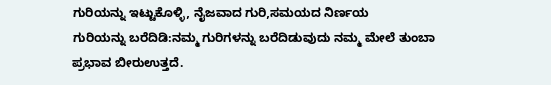ಗುರಿಯನ್ನು ಇಟ್ಟುಕೊಳ್ಳಿ, ನೈಜವಾದ ಗುರಿ,ಸಮಯದ ನಿರ್ಣಯ
ಗುರಿಯನ್ನು ಬರೆದಿಡಿ:ನಮ್ಮ ಗುರಿಗಳನ್ನು ಬರೆದಿಡುವುದು ನಮ್ಮ ಮೇಲೆ ತುಂಬಾ ಪ್ರಭಾವ ಬೀರುಉತ್ತದೆ.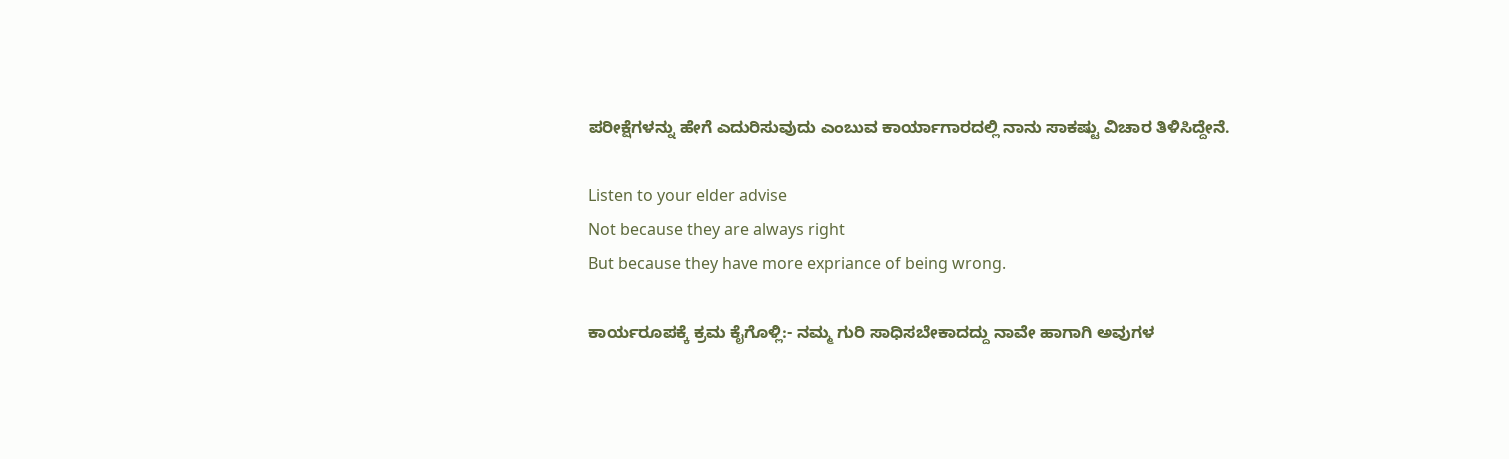ಪರೀಕ್ಷೆಗಳನ್ನು ಹೇಗೆ ಎದುರಿಸುವುದು ಎಂಬುವ ಕಾರ್ಯಾಗಾರದಲ್ಲಿ ನಾನು ಸಾಕಷ್ಟು ವಿಚಾರ ತಿಳಿಸಿದ್ದೇನೆ.

Listen to your elder advise
Not because they are always right
But because they have more expriance of being wrong.

ಕಾರ್ಯರೂಪಕ್ಕೆ ಕ್ರಮ ಕೈಗೊಳ್ಲಿ:- ನಮ್ಮ ಗುರಿ ಸಾಧಿಸಬೇಕಾದದ್ದು ನಾವೇ ಹಾಗಾಗಿ ಅವುಗಳ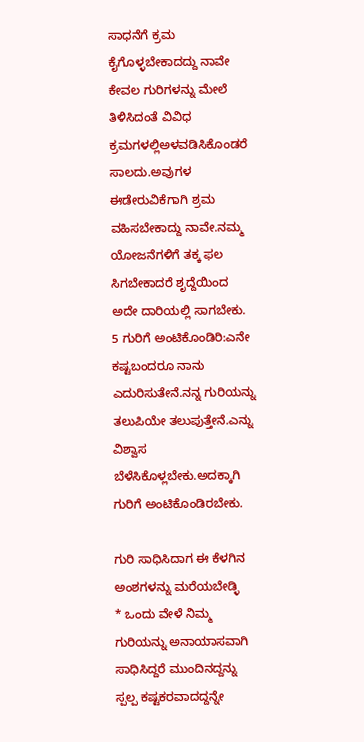ಸಾಧನೆಗೆ ಕ್ರಮ ಕೈಗೊಳ್ಳಬೇಕಾದದ್ದು ನಾವೇ ಕೇವಲ ಗುರಿಗಳನ್ನು ಮೇಲೆ ತಿಳಿಸಿದಂತೆ ವಿವಿಧ ಕ್ರಮಗಳಲ್ಲಿಅಳವಡಿಸಿಕೊಂಡರೆ ಸಾಲದು.ಅವುಗಳ ಈಡೇರುವಿಕೆಗಾಗಿ ಶ್ರಮ ವಹಿಸಬೇಕಾದ್ದು ನಾವೇ.ನಮ್ಮ ಯೋಜನೆಗಳಿಗೆ ತಕ್ಕ ಫಲ ಸಿಗಬೇಕಾದರೆ ಶೃದ್ದೆಯಿಂದ ಅದೇ ದಾರಿಯಲ್ಲಿ ಸಾಗಬೇಕು.
5 ಗುರಿಗೆ ಅಂಟಿಕೊಂಡಿರಿ:ಎನೇ ಕಷ್ಟಬಂದರೂ ನಾನು ಎದುರಿಸುತೇನೆ.ನನ್ನ ಗುರಿಯನ್ನು ತಲುಪಿಯೇ ತಲುಪುತ್ತೇನೆ.ಎನ್ನು ವಿಶ್ವಾಸ ಬೆಳೆಸಿಕೊಳ್ಲಬೇಕು.ಅದಕ್ಕಾಗಿ ಗುರಿಗೆ ಅಂಟಿಕೊಂಡಿರಬೇಕು.

ಗುರಿ ಸಾಧಿಸಿದಾಗ ಈ ಕೆಳಗಿನ ಅಂಶಗಳನ್ನು ಮರೆಯಬೇಡ್ಳಿ
* ಒಂದು ವೇಳೆ ನಿಮ್ಮ ಗುರಿಯನ್ನು ಅನಾಯಾಸವಾಗಿ ಸಾಧಿಸಿದ್ದರೆ ಮುಂದಿನದ್ದನ್ನು ಸ್ಪಲ್ಪ ಕಷ್ಟಕರವಾದದ್ದನ್ನೇ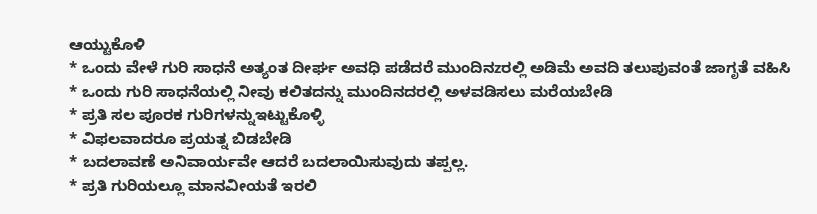ಆಯ್ಟುಕೊಳಿ
* ಒಂದು ವೇಳೆ ಗುರಿ ಸಾಧನೆ ಅತ್ಯಂತ ದೀರ್ಘ ಅವಧಿ ಪಡೆದರೆ ಮುಂದಿನzರಲ್ಲಿ ಅಡಿಮೆ ಅವದಿ ತಲುಪುವಂತೆ ಜಾಗೃತೆ ವಹಿಸಿ
* ಒಂದು ಗುರಿ ಸಾಧನೆಯಲ್ಲಿ ನೀವು ಕಲಿತದನ್ನು ಮುಂದಿನದರಲ್ಲಿ ಅಳವಡಿಸಲು ಮರೆಯಬೇಡಿ
* ಪ್ರತಿ ಸಲ ಪೂರಕ ಗುರಿಗಳನ್ನುಇಟ್ಟುಕೊಳ್ಳಿ
* ವಿಫಲವಾದರೂ ಪ್ರಯತ್ನ ಬಿಡಬೇಡಿ
* ಬದಲಾವಣೆ ಅನಿವಾರ್ಯವೇ ಆದರೆ ಬದಲಾಯಿಸುವುದು ತಪ್ಪಲ್ಲ.
* ಪ್ರತಿ ಗುರಿಯಲ್ಲೂ ಮಾನವೀಯತೆ ಇರಲಿ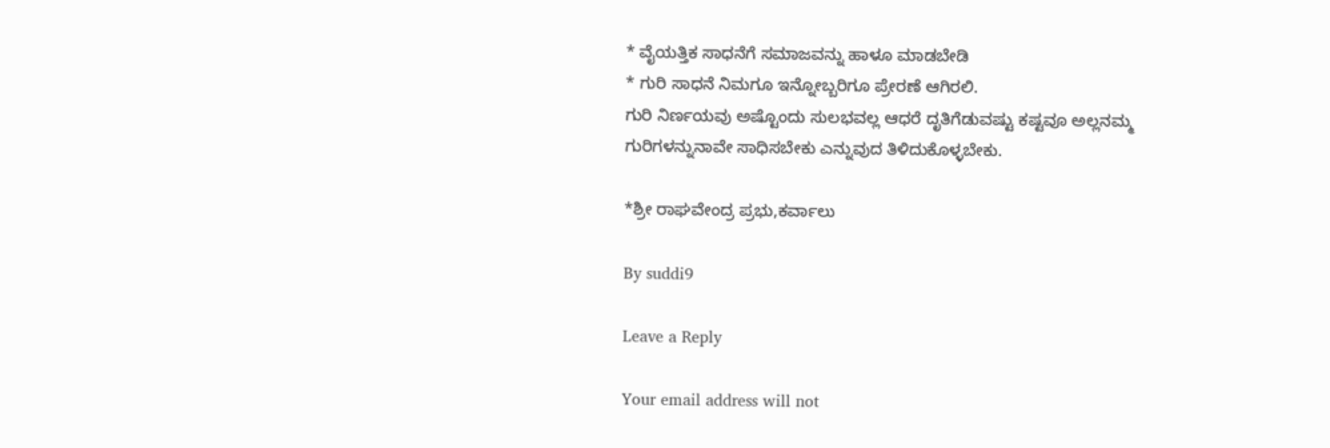* ವೈಯತ್ತಿಕ ಸಾಧನೆಗೆ ಸಮಾಜವನ್ನು ಹಾಳೂ ಮಾಡಬೇಡಿ
* ಗುರಿ ಸಾಧನೆ ನಿಮಗೂ ಇನ್ನೋಬ್ಬರಿಗೂ ಪ್ರೇರಣೆ ಆಗಿರಲಿ.
ಗುರಿ ನಿರ್ಣಯವು ಅಷ್ಟೊಂದು ಸುಲಭವಲ್ಲ ಆಧರೆ ದೃತಿಗೆಡುವಷ್ಟು ಕಷ್ಟವೂ ಅಲ್ಲನಮ್ಮ ಗುರಿಗಳನ್ನುನಾವೇ ಸಾಧಿಸಬೇಕು ಎನ್ನುವುದ ತಿಳಿದುಕೊಳ್ಳಬೇಕು.

*ಶ್ರೀ ರಾಘವೇಂದ್ರ ಪ್ರಭು,ಕರ್ವಾಲು

By suddi9

Leave a Reply

Your email address will not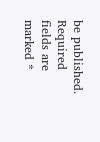be published. Required fields are marked *